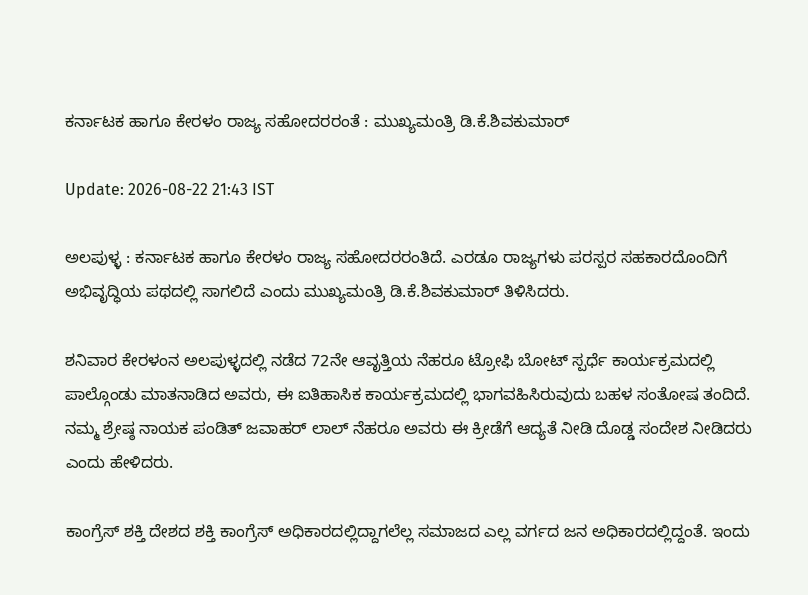ಕರ್ನಾಟಕ ಹಾಗೂ ಕೇರಳಂ ರಾಜ್ಯ ಸಹೋದರರಂತೆ : ಮುಖ್ಯಮಂತ್ರಿ ಡಿ.ಕೆ.ಶಿವಕುಮಾರ್

Update: 2026-08-22 21:43 IST

ಅಲಪುಳ್ಳ : ಕರ್ನಾಟಕ ಹಾಗೂ ಕೇರಳಂ ರಾಜ್ಯ ಸಹೋದರರಂತಿದೆ. ಎರಡೂ ರಾಜ್ಯಗಳು ಪರಸ್ಪರ ಸಹಕಾರದೊಂದಿಗೆ ಅಭಿವೃದ್ಧಿಯ ಪಥದಲ್ಲಿ ಸಾಗಲಿದೆ ಎಂದು ಮುಖ್ಯಮಂತ್ರಿ ಡಿ.ಕೆ.ಶಿವಕುಮಾರ್ ತಿಳಿಸಿದರು.

ಶನಿವಾರ ಕೇರಳಂನ ಅಲಪುಳ್ಳದಲ್ಲಿ ನಡೆದ 72ನೇ ಆವೃತ್ತಿಯ ನೆಹರೂ ಟ್ರೋಫಿ ಬೋಟ್ ಸ್ಪರ್ಧೆ ಕಾರ್ಯಕ್ರಮದಲ್ಲಿ ಪಾಲ್ಗೊಂಡು ಮಾತನಾಡಿದ ಅವರು, ಈ ಐತಿಹಾಸಿಕ ಕಾರ್ಯಕ್ರಮದಲ್ಲಿ ಭಾಗವಹಿಸಿರುವುದು ಬಹಳ ಸಂತೋಷ ತಂದಿದೆ. ನಮ್ಮ ಶ್ರೇಷ್ಠ ನಾಯಕ ಪಂಡಿತ್ ಜವಾಹರ್ ಲಾಲ್ ನೆಹರೂ ಅವರು ಈ ಕ್ರೀಡೆಗೆ ಆದ್ಯತೆ ನೀಡಿ ದೊಡ್ಡ ಸಂದೇಶ ನೀಡಿದರು ಎಂದು ಹೇಳಿದರು.

ಕಾಂಗ್ರೆಸ್ ಶಕ್ತಿ ದೇಶದ ಶಕ್ತಿ ಕಾಂಗ್ರೆಸ್ ಅಧಿಕಾರದಲ್ಲಿದ್ದಾಗಲೆಲ್ಲ ಸಮಾಜದ ಎಲ್ಲ ವರ್ಗದ ಜನ ಅಧಿಕಾರದಲ್ಲಿದ್ದಂತೆ. ಇಂದು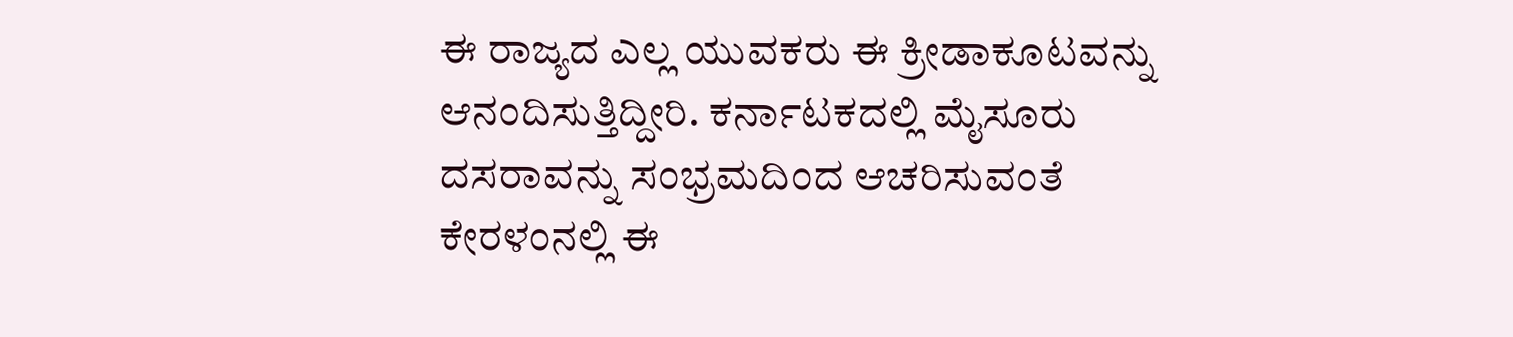ಈ ರಾಜ್ಯದ ಎಲ್ಲ ಯುವಕರು ಈ ಕ್ರೀಡಾಕೂಟವನ್ನು ಆನಂದಿಸುತ್ತಿದ್ದೀರಿ. ಕರ್ನಾಟಕದಲ್ಲಿ ಮೈಸೂರು ದಸರಾವನ್ನು ಸಂಭ್ರಮದಿಂದ ಆಚರಿಸುವಂತೆ ಕೇರಳಂನಲ್ಲಿ ಈ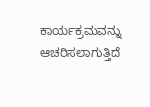ಕಾರ್ಯಕ್ರಮವನ್ನು ಆಚರಿಸಲಾಗುತ್ತಿದೆ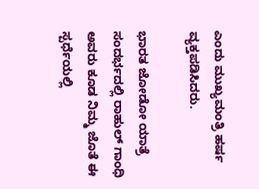ಎಂದು ಮುಖ್ಯಮಂತ್ರಿ ಹರ್ಷ ವ್ಯಕ್ತಪಡಿಸಿದರು.

ಭಾರತ ಜೋಡೋ ಯಾತ್ರೆ ಸಂದರ್ಭದಲ್ಲಿ ರಾಹುಲ್ ಗಾಂಧಿ ಅವರು ಕೂಡ ನಿಮ್ಮ ಜೊತೆ ಈ ಸ್ಪರ್ಧೆಯಲ್ಲಿ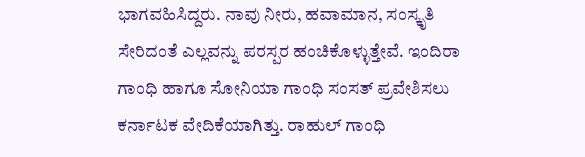ಭಾಗವಹಿಸಿದ್ದರು. ನಾವು ನೀರು, ಹವಾಮಾನ, ಸಂಸ್ಕೃತಿ ಸೇರಿದಂತೆ ಎಲ್ಲವನ್ನು ಪರಸ್ಪರ ಹಂಚಿಕೊಳ್ಳುತ್ತೇವೆ. ಇಂದಿರಾ ಗಾಂಧಿ ಹಾಗೂ ಸೋನಿಯಾ ಗಾಂಧಿ ಸಂಸತ್ ಪ್ರವೇಶಿಸಲು ಕರ್ನಾಟಕ ವೇದಿಕೆಯಾಗಿತ್ತು. ರಾಹುಲ್ ಗಾಂಧಿ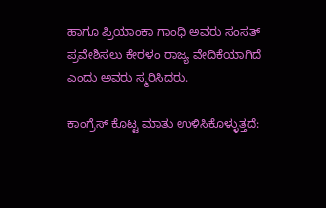ಹಾಗೂ ಪ್ರಿಯಾಂಕಾ ಗಾಂಧಿ ಅವರು ಸಂಸತ್ ಪ್ರವೇಶಿಸಲು ಕೇರಳಂ ರಾಜ್ಯ ವೇದಿಕೆಯಾಗಿದೆ ಎಂದು ಅವರು ಸ್ಮರಿಸಿದರು.

ಕಾಂಗ್ರೆಸ್ ಕೊಟ್ಟ ಮಾತು ಉಳಿಸಿಕೊಳ್ಳುತ್ತದೆ: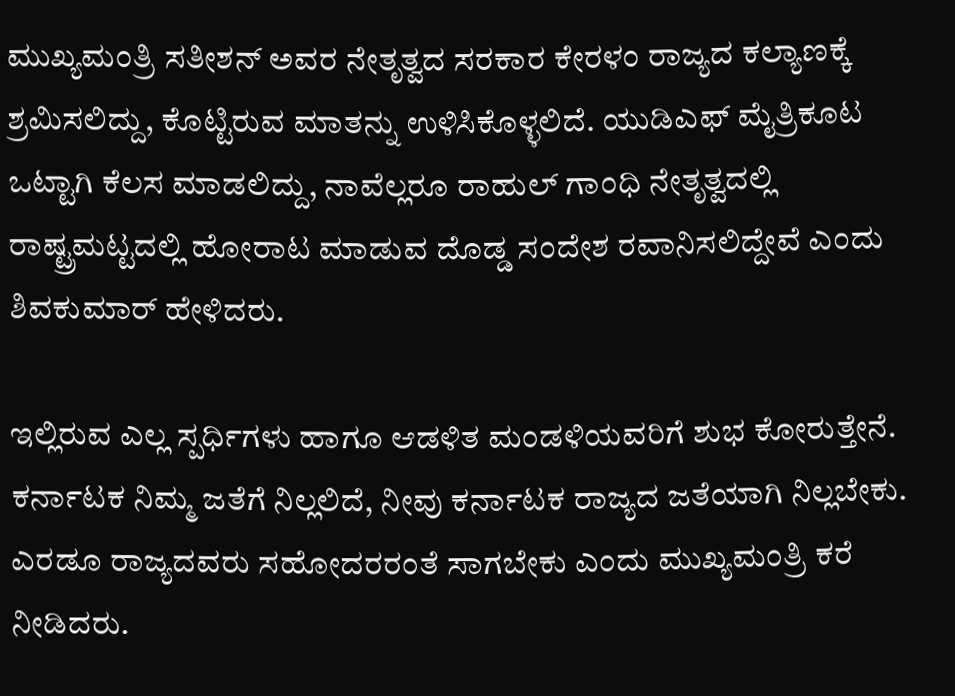ಮುಖ್ಯಮಂತ್ರಿ ಸತೀಶನ್ ಅವರ ನೇತೃತ್ವದ ಸರಕಾರ ಕೇರಳಂ ರಾಜ್ಯದ ಕಲ್ಯಾಣಕ್ಕೆ ಶ್ರಮಿಸಲಿದ್ದು, ಕೊಟ್ಟಿರುವ ಮಾತನ್ನು ಉಳಿಸಿಕೊಳ್ಳಲಿದೆ. ಯುಡಿಎಫ್ ಮೈತ್ರಿಕೂಟ ಒಟ್ಟಾಗಿ ಕೆಲಸ ಮಾಡಲಿದ್ದು, ನಾವೆಲ್ಲರೂ ರಾಹುಲ್ ಗಾಂಧಿ ನೇತೃತ್ವದಲ್ಲಿ ರಾಷ್ಟ್ರಮಟ್ಟದಲ್ಲಿ ಹೋರಾಟ ಮಾಡುವ ದೊಡ್ಡ ಸಂದೇಶ ರವಾನಿಸಲಿದ್ದೇವೆ ಎಂದು ಶಿವಕುಮಾರ್ ಹೇಳಿದರು.

ಇಲ್ಲಿರುವ ಎಲ್ಲ ಸ್ಪರ್ಧಿಗಳು ಹಾಗೂ ಆಡಳಿತ ಮಂಡಳಿಯವರಿಗೆ ಶುಭ ಕೋರುತ್ತೇನೆ. ಕರ್ನಾಟಕ ನಿಮ್ಮ ಜತೆಗೆ ನಿಲ್ಲಲಿದೆ, ನೀವು ಕರ್ನಾಟಕ ರಾಜ್ಯದ ಜತೆಯಾಗಿ ನಿಲ್ಲಬೇಕು. ಎರಡೂ ರಾಜ್ಯದವರು ಸಹೋದರರಂತೆ ಸಾಗಬೇಕು ಎಂದು ಮುಖ್ಯಮಂತ್ರಿ ಕರೆ ನೀಡಿದರು.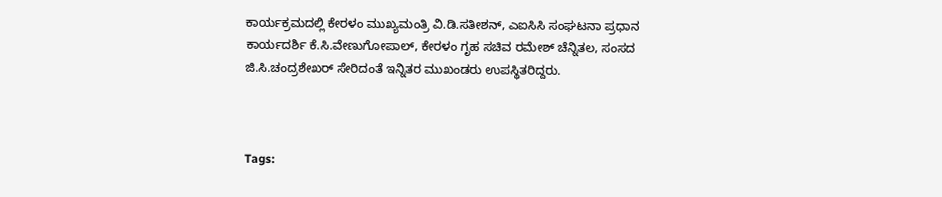ಕಾರ್ಯಕ್ರಮದಲ್ಲಿ ಕೇರಳಂ ಮುಖ್ಯಮಂತ್ರಿ ವಿ.ಡಿ.ಸತೀಶನ್, ಎಐಸಿಸಿ ಸಂಘಟನಾ ಪ್ರಧಾನ ಕಾರ್ಯದರ್ಶಿ ಕೆ.ಸಿ.ವೇಣುಗೋಪಾಲ್, ಕೇರಳಂ ಗೃಹ ಸಚಿವ ರಮೇಶ್ ಚೆನ್ನಿತಲ, ಸಂಸದ ಜಿ.ಸಿ.ಚಂದ್ರಶೇಖರ್ ಸೇರಿದಂತೆ ಇನ್ನಿತರ ಮುಖಂಡರು ಉಪಸ್ಥಿತರಿದ್ದರು.



Tags: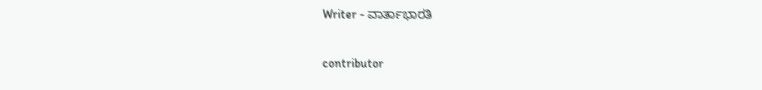Writer - ವಾರ್ತಾಭಾರತಿ

contributor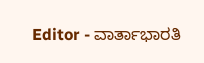Editor - ವಾರ್ತಾಭಾರತಿ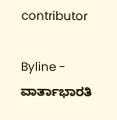contributor

Byline - ವಾರ್ತಾಭಾರತಿ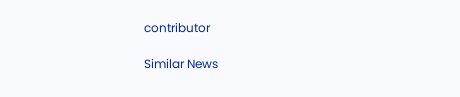contributor

Similar News